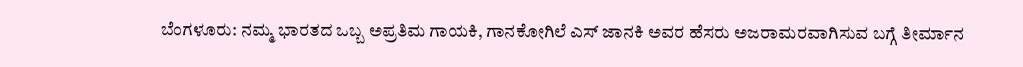ಬೆಂಗಳೂರು: ನಮ್ಮ ಭಾರತದ ಒಬ್ಬ ಅಪ್ರತಿಮ ಗಾಯಕಿ, ಗಾನಕೋಗಿಲೆ ಎಸ್ ಜಾನಕಿ ಅವರ ಹೆಸರು ಅಜರಾಮರವಾಗಿಸುವ ಬಗ್ಗೆ ತೀರ್ಮಾನ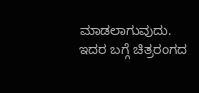ಮಾಡಲಾಗುವುದು. ಇದರ ಬಗ್ಗೆ ಚಿತ್ರರಂಗದ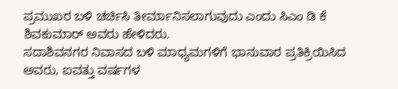ಪ್ರಮುಖರ ಬಳಿ ಚರ್ಚಿಸಿ ತೀರ್ಮಾನಿಸಲಾಗುವುದು ಎಂದು ಸಿಎಂ ಡಿ ಕೆ ಶಿವಕುಮಾರ್ ಅವರು ಹೇಳಿದರು.
ಸದಾಶಿವನಗರ ನಿವಾಸದ ಬಳಿ ಮಾಧ್ಯಮಗಳಿಗೆ ಭಾನುವಾರ ಪ್ರತಿಕ್ರಿಯಿಸಿದ ಅವರು, ಐವತ್ತು ವರ್ಷಗಳ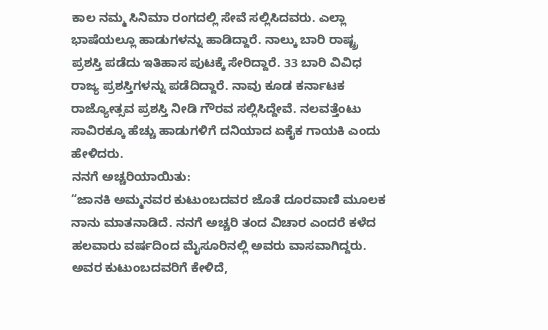ಕಾಲ ನಮ್ಮ ಸಿನಿಮಾ ರಂಗದಲ್ಲಿ ಸೇವೆ ಸಲ್ಲಿಸಿದವರು. ಎಲ್ಲಾ ಭಾಷೆಯಲ್ಲೂ ಹಾಡುಗಳನ್ನು ಹಾಡಿದ್ದಾರೆ. ನಾಲ್ಕು ಬಾರಿ ರಾಷ್ಟ್ರ ಪ್ರಶಸ್ತಿ ಪಡೆದು ಇತಿಹಾಸ ಪುಟಕ್ಕೆ ಸೇರಿದ್ದಾರೆ. 33 ಬಾರಿ ವಿವಿಧ ರಾಜ್ಯ ಪ್ರಶಸ್ತಿಗಳನ್ನು ಪಡೆದಿದ್ದಾರೆ. ನಾವು ಕೂಡ ಕರ್ನಾಟಕ ರಾಜ್ಯೋತ್ಸವ ಪ್ರಶಸ್ತಿ ನೀಡಿ ಗೌರವ ಸಲ್ಲಿಸಿದ್ದೇವೆ. ನಲವತ್ತೆಂಟು ಸಾವಿರಕ್ಕೂ ಹೆಚ್ಚು ಹಾಡುಗಳಿಗೆ ದನಿಯಾದ ಏಕೈಕ ಗಾಯಕಿ ಎಂದು ಹೇಳಿದರು.
ನನಗೆ ಅಚ್ಚರಿಯಾಯಿತು:
“ಜಾನಕಿ ಅಮ್ಮನವರ ಕುಟುಂಬದವರ ಜೊತೆ ದೂರವಾಣಿ ಮೂಲಕ ನಾನು ಮಾತನಾಡಿದೆ. ನನಗೆ ಅಚ್ಚರಿ ತಂದ ವಿಚಾರ ಎಂದರೆ ಕಳೆದ ಹಲವಾರು ವರ್ಷದಿಂದ ಮೈಸೂರಿನಲ್ಲಿ ಅವರು ವಾಸವಾಗಿದ್ದರು. ಅವರ ಕುಟುಂಬದವರಿಗೆ ಕೇಳಿದೆ,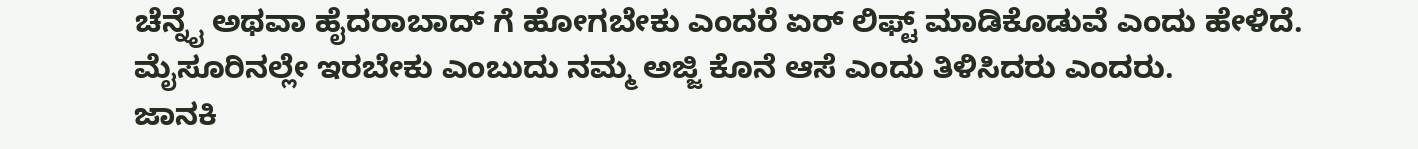ಚೆನ್ನೈ ಅಥವಾ ಹೈದರಾಬಾದ್ ಗೆ ಹೋಗಬೇಕು ಎಂದರೆ ಏರ್ ಲಿಫ್ಟ್ ಮಾಡಿಕೊಡುವೆ ಎಂದು ಹೇಳಿದೆ. ಮೈಸೂರಿನಲ್ಲೇ ಇರಬೇಕು ಎಂಬುದು ನಮ್ಮ ಅಜ್ಜಿ ಕೊನೆ ಆಸೆ ಎಂದು ತಿಳಿಸಿದರು ಎಂದರು.
ಜಾನಕಿ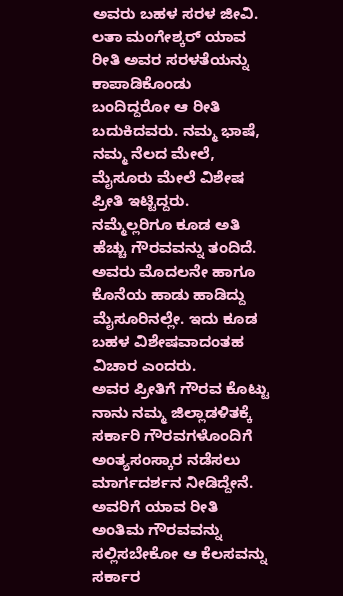ಅವರು ಬಹಳ ಸರಳ ಜೀವಿ. ಲತಾ ಮಂಗೇಶ್ಕರ್ ಯಾವ ರೀತಿ ಅವರ ಸರಳತೆಯನ್ನು ಕಾಪಾಡಿಕೊಂಡು ಬಂದಿದ್ದರೋ ಆ ರೀತಿ ಬದುಕಿದವರು. ನಮ್ಮ ಭಾಷೆ, ನಮ್ಮ ನೆಲದ ಮೇಲೆ, ಮೈಸೂರು ಮೇಲೆ ವಿಶೇಷ ಪ್ರೀತಿ ಇಟ್ಟಿದ್ದರು. ನಮ್ಮೆಲ್ಲರಿಗೂ ಕೂಡ ಅತಿ ಹೆಚ್ಚು ಗೌರವವನ್ನು ತಂದಿದೆ. ಅವರು ಮೊದಲನೇ ಹಾಗೂ ಕೊನೆಯ ಹಾಡು ಹಾಡಿದ್ದು ಮೈಸೂರಿನಲ್ಲೇ. ಇದು ಕೂಡ ಬಹಳ ವಿಶೇಷವಾದಂತಹ ವಿಚಾರ ಎಂದರು.
ಅವರ ಪ್ರೀತಿಗೆ ಗೌರವ ಕೊಟ್ಟು ನಾನು ನಮ್ಮ ಜಿಲ್ಲಾಡಳಿತಕ್ಕೆ ಸರ್ಕಾರಿ ಗೌರವಗಳೊಂದಿಗೆ ಅಂತ್ಯಸಂಸ್ಕಾರ ನಡೆಸಲು ಮಾರ್ಗದರ್ಶನ ನೀಡಿದ್ದೇನೆ. ಅವರಿಗೆ ಯಾವ ರೀತಿ ಅಂತಿಮ ಗೌರವವನ್ನು ಸಲ್ಲಿಸಬೇಕೋ ಆ ಕೆಲಸವನ್ನು ಸರ್ಕಾರ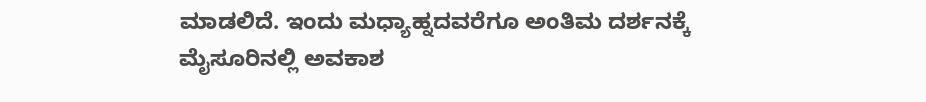ಮಾಡಲಿದೆ. ಇಂದು ಮಧ್ಯಾಹ್ನದವರೆಗೂ ಅಂತಿಮ ದರ್ಶನಕ್ಕೆ ಮೈಸೂರಿನಲ್ಲಿ ಅವಕಾಶ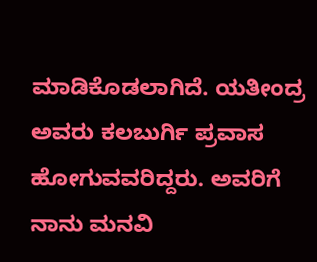ಮಾಡಿಕೊಡಲಾಗಿದೆ. ಯತೀಂದ್ರ ಅವರು ಕಲಬುರ್ಗಿ ಪ್ರವಾಸ ಹೋಗುವವರಿದ್ದರು. ಅವರಿಗೆ ನಾನು ಮನವಿ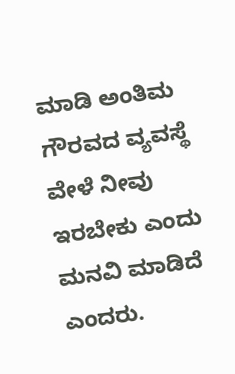ಮಾಡಿ ಅಂತಿಮ ಗೌರವದ ವ್ಯವಸ್ಥೆ ವೇಳೆ ನೀವು ಇರಬೇಕು ಎಂದು ಮನವಿ ಮಾಡಿದೆ ಎಂದರು.